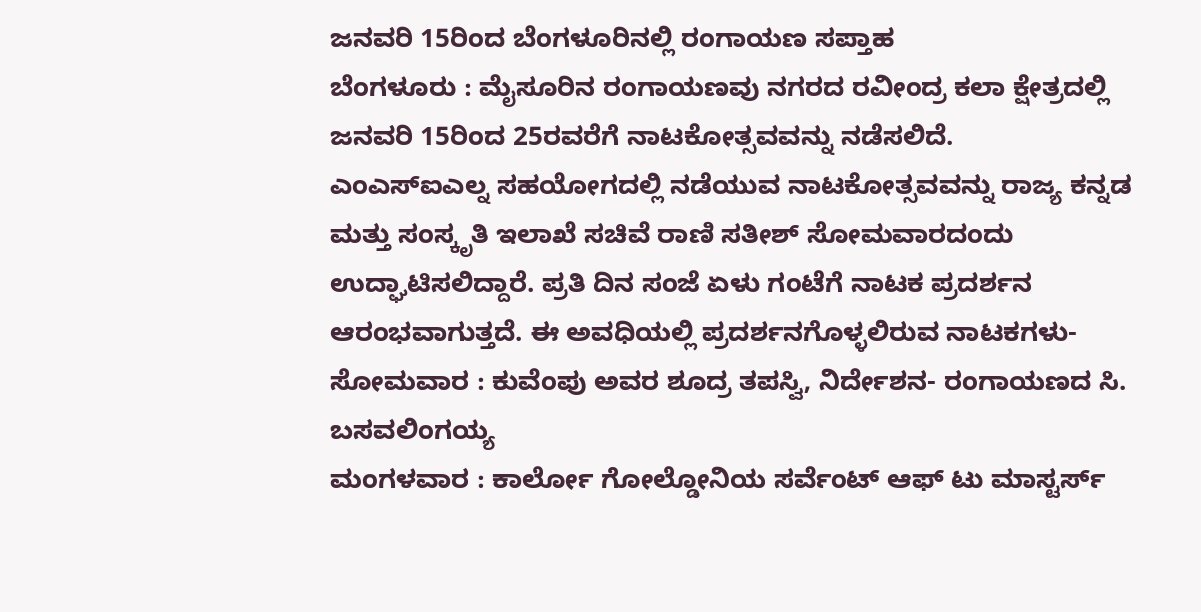ಜನವರಿ 15ರಿಂದ ಬೆಂಗಳೂರಿನಲ್ಲಿ ರಂಗಾಯಣ ಸಪ್ತಾಹ
ಬೆಂಗಳೂರು : ಮೈಸೂರಿನ ರಂಗಾಯಣವು ನಗರದ ರವೀಂದ್ರ ಕಲಾ ಕ್ಷೇತ್ರದಲ್ಲಿ ಜನವರಿ 15ರಿಂದ 25ರವರೆಗೆ ನಾಟಕೋತ್ಸವವನ್ನು ನಡೆಸಲಿದೆ.
ಎಂಎಸ್ಐಎಲ್ನ ಸಹಯೋಗದಲ್ಲಿ ನಡೆಯುವ ನಾಟಕೋತ್ಸವವನ್ನು ರಾಜ್ಯ ಕನ್ನಡ ಮತ್ತು ಸಂಸ್ಕೃತಿ ಇಲಾಖೆ ಸಚಿವೆ ರಾಣಿ ಸತೀಶ್ ಸೋಮವಾರದಂದು ಉದ್ಘಾಟಿಸಲಿದ್ದಾರೆ. ಪ್ರತಿ ದಿನ ಸಂಜೆ ಏಳು ಗಂಟೆಗೆ ನಾಟಕ ಪ್ರದರ್ಶನ ಆರಂಭವಾಗುತ್ತದೆ. ಈ ಅವಧಿಯಲ್ಲಿ ಪ್ರದರ್ಶನಗೊಳ್ಳಲಿರುವ ನಾಟಕಗಳು-
ಸೋಮವಾರ : ಕುವೆಂಪು ಅವರ ಶೂದ್ರ ತಪಸ್ವಿ, ನಿರ್ದೇಶನ- ರಂಗಾಯಣದ ಸಿ. ಬಸವಲಿಂಗಯ್ಯ
ಮಂಗಳವಾರ : ಕಾರ್ಲೋ ಗೋಲ್ಡೋನಿಯ ಸರ್ವೆಂಟ್ ಆಫ್ ಟು ಮಾಸ್ಟರ್ಸ್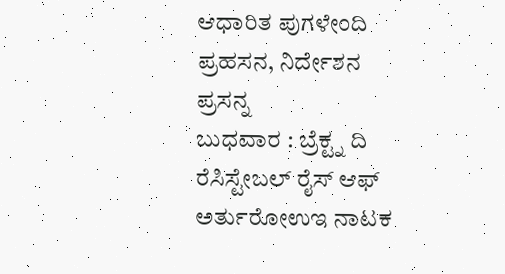ಆಧಾರಿತ ಪುಗಳೇಂದಿ ಪ್ರಹಸನ, ನಿರ್ದೇಶನ ಪ್ರಸನ್ನ
ಬುಧವಾರ : ಬ್ರೆಕ್ಟ್ನ ದಿ ರೆಸಿಸ್ಟೇಬಲ್ ರೈಸ್ ಆಫ್ ಅರ್ತುರೋಉಇ ನಾಟಕ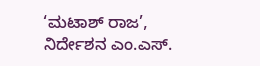‘ಮಟಾಶ್ ರಾಜ’, ನಿರ್ದೇಶನ ಎಂ.ಎಸ್.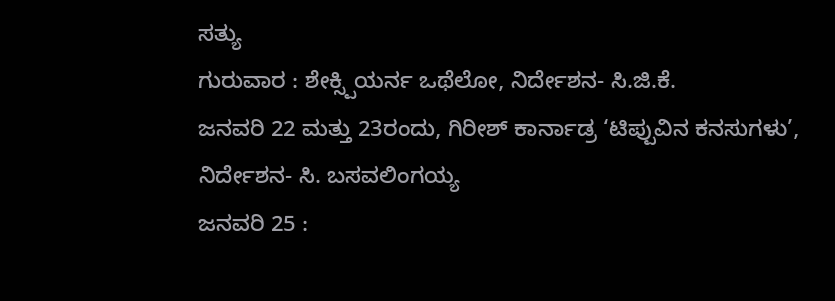ಸತ್ಯು
ಗುರುವಾರ : ಶೇಕ್ಸ್ಪಿಯರ್ನ ಒಥೆಲೋ, ನಿರ್ದೇಶನ- ಸಿ.ಜಿ.ಕೆ.
ಜನವರಿ 22 ಮತ್ತು 23ರಂದು, ಗಿರೀಶ್ ಕಾರ್ನಾಡ್ರ ‘ಟಿಪ್ಪುವಿನ ಕನಸುಗಳು’, ನಿರ್ದೇಶನ- ಸಿ. ಬಸವಲಿಂಗಯ್ಯ
ಜನವರಿ 25 :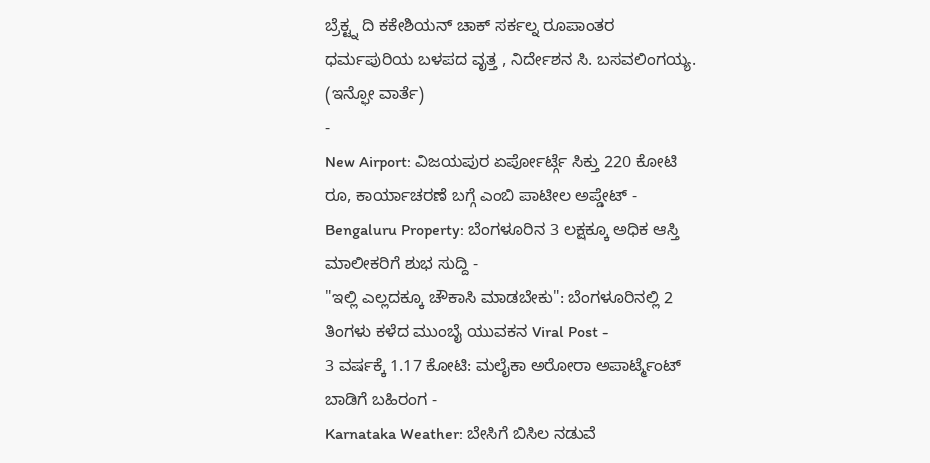ಬ್ರೆಕ್ಟ್ನ ದಿ ಕಕೇಶಿಯನ್ ಚಾಕ್ ಸರ್ಕಲ್ನ ರೂಪಾಂತರ ಧರ್ಮಪುರಿಯ ಬಳಪದ ವೃತ್ತ , ನಿರ್ದೇಶನ ಸಿ. ಬಸವಲಿಂಗಯ್ಯ.
(ಇನ್ಫೋ ವಾರ್ತೆ)
-
New Airport: ವಿಜಯಪುರ ಏರ್ಪೋರ್ಟ್ಗೆ ಸಿಕ್ತು 220 ಕೋಟಿ ರೂ, ಕಾರ್ಯಾಚರಣೆ ಬಗ್ಗೆ ಎಂಬಿ ಪಾಟೀಲ ಅಪ್ಡೇಟ್ -
Bengaluru Property: ಬೆಂಗಳೂರಿನ 3 ಲಕ್ಷಕ್ಕೂ ಅಧಿಕ ಆಸ್ತಿ ಮಾಲೀಕರಿಗೆ ಶುಭ ಸುದ್ದಿ -
"ಇಲ್ಲಿ ಎಲ್ಲದಕ್ಕೂ ಚೌಕಾಸಿ ಮಾಡಬೇಕು": ಬೆಂಗಳೂರಿನಲ್ಲಿ 2 ತಿಂಗಳು ಕಳೆದ ಮುಂಬೈ ಯುವಕನ Viral Post -
3 ವರ್ಷಕ್ಕೆ 1.17 ಕೋಟಿ: ಮಲೈಕಾ ಅರೋರಾ ಅಪಾರ್ಟ್ಮೆಂಟ್ ಬಾಡಿಗೆ ಬಹಿರಂಗ -
Karnataka Weather: ಬೇಸಿಗೆ ಬಿಸಿಲ ನಡುವೆ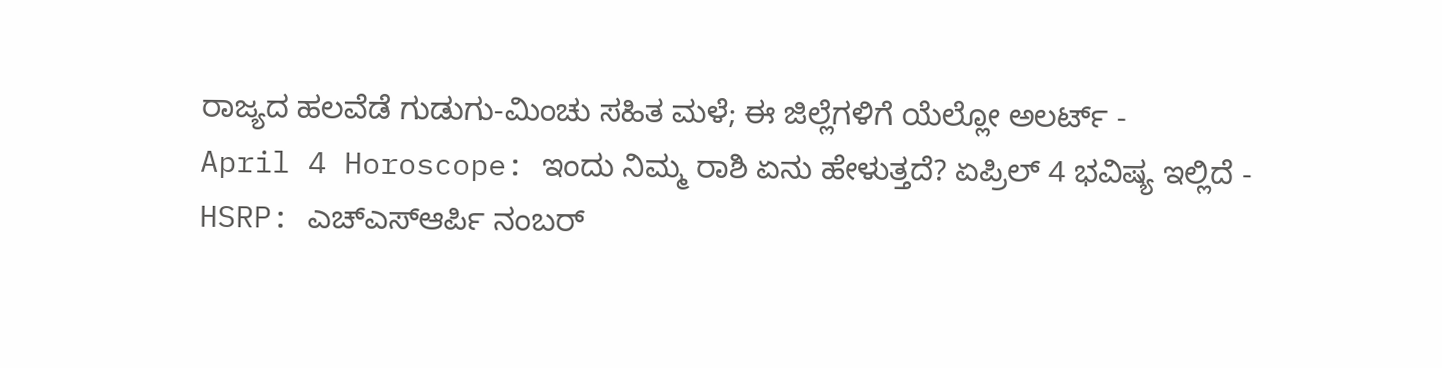ರಾಜ್ಯದ ಹಲವೆಡೆ ಗುಡುಗು-ಮಿಂಚು ಸಹಿತ ಮಳೆ; ಈ ಜಿಲ್ಲೆಗಳಿಗೆ ಯೆಲ್ಲೋ ಅಲರ್ಟ್ -
April 4 Horoscope: ಇಂದು ನಿಮ್ಮ ರಾಶಿ ಏನು ಹೇಳುತ್ತದೆ? ಏಪ್ರಿಲ್ 4 ಭವಿಷ್ಯ ಇಲ್ಲಿದೆ -
HSRP: ಎಚ್ಎಸ್ಆರ್ಪಿ ನಂಬರ್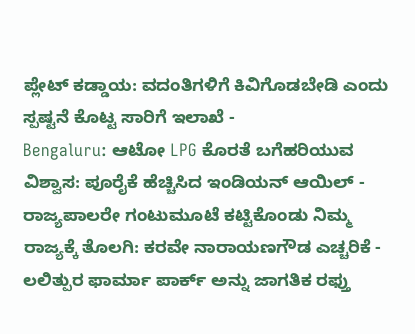ಪ್ಲೇಟ್ ಕಡ್ಡಾಯ: ವದಂತಿಗಳಿಗೆ ಕಿವಿಗೊಡಬೇಡಿ ಎಂದು ಸ್ಪಷ್ಟನೆ ಕೊಟ್ಟ ಸಾರಿಗೆ ಇಲಾಖೆ -
Bengaluru: ಆಟೋ LPG ಕೊರತೆ ಬಗೆಹರಿಯುವ ವಿಶ್ವಾಸ: ಪೂರೈಕೆ ಹೆಚ್ಚಿಸಿದ ಇಂಡಿಯನ್ ಆಯಿಲ್ -
ರಾಜ್ಯಪಾಲರೇ ಗಂಟುಮೂಟೆ ಕಟ್ಟಿಕೊಂಡು ನಿಮ್ಮ ರಾಜ್ಯಕ್ಕೆ ತೊಲಗಿ: ಕರವೇ ನಾರಾಯಣಗೌಡ ಎಚ್ಚರಿಕೆ -
ಲಲಿತ್ಪುರ ಫಾರ್ಮಾ ಪಾರ್ಕ್ ಅನ್ನು ಜಾಗತಿಕ ರಫ್ತು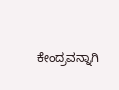ಕೇಂದ್ರವನ್ನಾಗಿ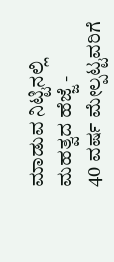ಮಾಡುವ ನಿಟ್ಟಿನಲ್ಲಿ ಮಹತ್ವದ ಹೆಜ್ಜೆ -
40 ವರ್ಷ ಮೇಲ್ಪಟ್ಟವರಿಗೆ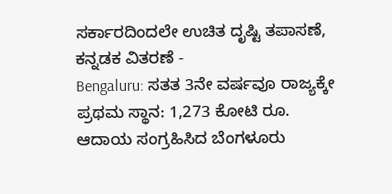ಸರ್ಕಾರದಿಂದಲೇ ಉಚಿತ ದೃಷ್ಟಿ ತಪಾಸಣೆ, ಕನ್ನಡಕ ವಿತರಣೆ -
Bengaluru: ಸತತ 3ನೇ ವರ್ಷವೂ ರಾಜ್ಯಕ್ಕೇ ಪ್ರಥಮ ಸ್ಥಾನ: 1,273 ಕೋಟಿ ರೂ. ಆದಾಯ ಸಂಗ್ರಹಿಸಿದ ಬೆಂಗಳೂರು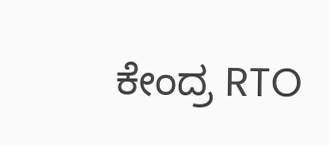ಕೇಂದ್ರ RTO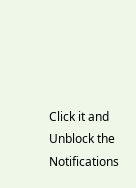Click it and Unblock the Notifications